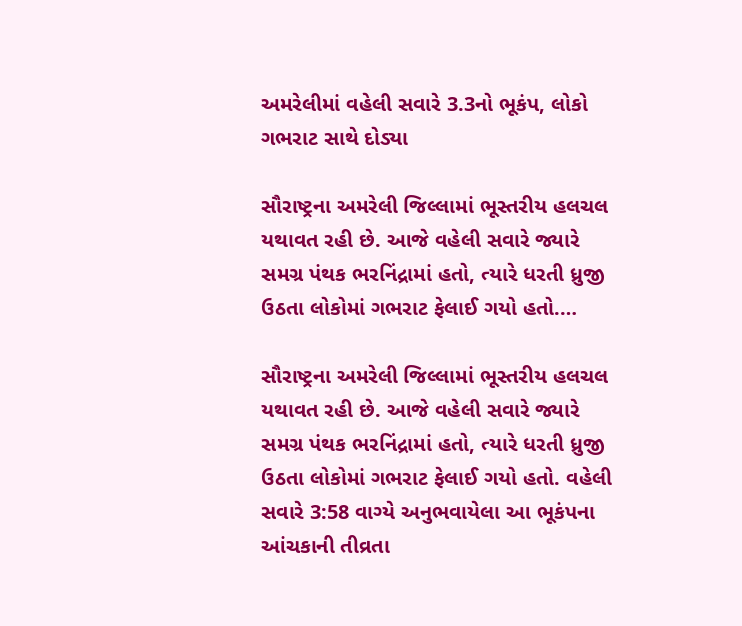અમરેલીમાં વહેલી સવારે 3.3નો ભૂકંપ, લોકો ગભરાટ સાથે દોડ્યા

સૌરાષ્ટ્રના અમરેલી જિલ્લામાં ભૂસ્તરીય હલચલ યથાવત રહી છે. આજે વહેલી સવારે જ્યારે સમગ્ર પંથક ભરનિંદ્રામાં હતો, ત્યારે ધરતી ધ્રુજી ઉઠતા લોકોમાં ગભરાટ ફેલાઈ ગયો હતો.…

સૌરાષ્ટ્રના અમરેલી જિલ્લામાં ભૂસ્તરીય હલચલ યથાવત રહી છે. આજે વહેલી સવારે જ્યારે સમગ્ર પંથક ભરનિંદ્રામાં હતો, ત્યારે ધરતી ધ્રુજી ઉઠતા લોકોમાં ગભરાટ ફેલાઈ ગયો હતો. વહેલી સવારે 3:58 વાગ્યે અનુભવાયેલા આ ભૂકંપના આંચકાની તીવ્રતા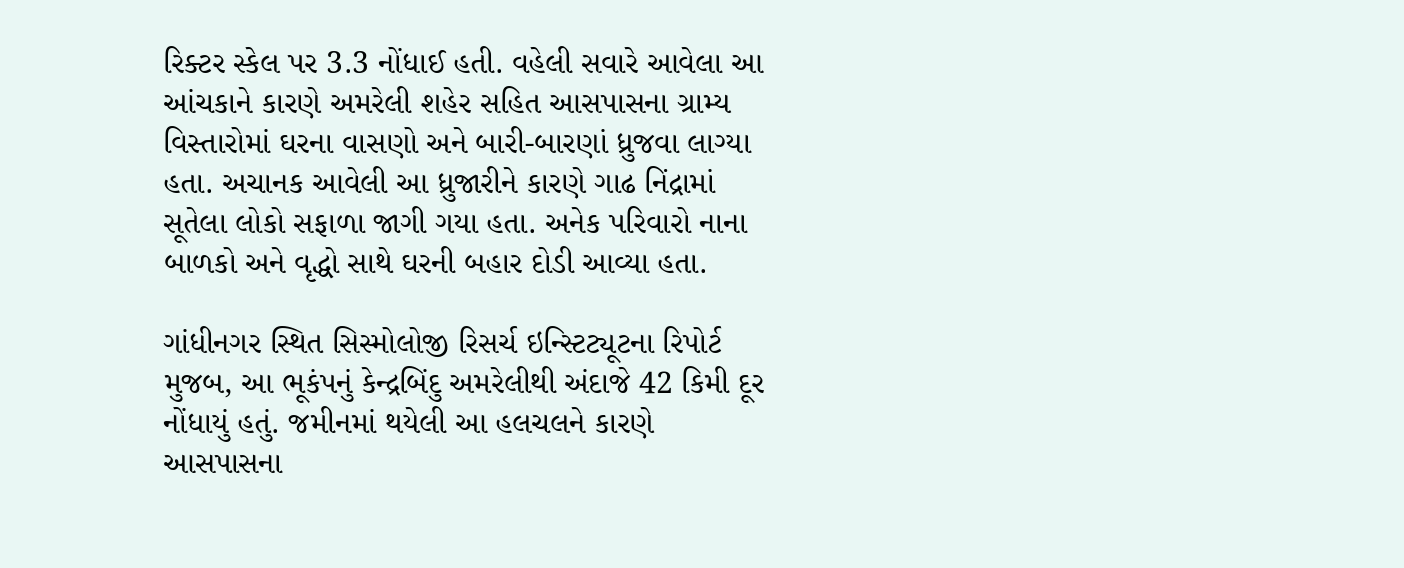રિક્ટર સ્કેલ પર 3.3 નોંધાઈ હતી. વહેલી સવારે આવેલા આ આંચકાને કારણે અમરેલી શહેર સહિત આસપાસના ગ્રામ્ય વિસ્તારોમાં ઘરના વાસણો અને બારી-બારણાં ધ્રુજવા લાગ્યા હતા. અચાનક આવેલી આ ધ્રુજારીને કારણે ગાઢ નિંદ્રામાં સૂતેલા લોકો સફાળા જાગી ગયા હતા. અનેક પરિવારો નાના બાળકો અને વૃદ્ધો સાથે ઘરની બહાર દોડી આવ્યા હતા.

ગાંધીનગર સ્થિત સિસ્મોલોજી રિસર્ચ ઇન્સ્ટિટ્યૂટના રિપોર્ટ મુજબ, આ ભૂકંપનું કેન્દ્રબિંદુ અમરેલીથી અંદાજે 42 કિમી દૂર નોંધાયું હતું. જમીનમાં થયેલી આ હલચલને કારણે આસપાસના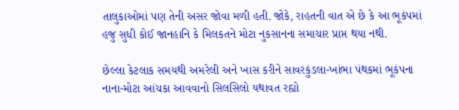તાલુકાઓમાં પણ તેની અસર જોવા મળી હતી. જોકે, રાહતની વાત એ છે કે આ ભૂકંપમાં હજુ સુધી કોઈ જાનહાનિ કે મિલકતને મોટા નુકસાનના સમાચાર પ્રાપ્ત થયા નથી.

છેલ્લા કેટલાક સમયથી અમરેલી અને ખાસ કરીને સાવરકુંડલા-ખાંભા પંથકમાં ભૂકંપના નાના-મોટા આંચકા આવવાનો સિલસિલો યથાવત રહ્યો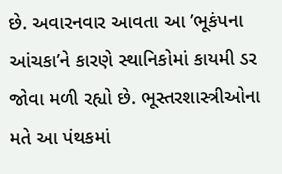છે. અવારનવાર આવતા આ ’ભૂકંપના આંચકા’ને કારણે સ્થાનિકોમાં કાયમી ડર જોવા મળી રહ્યો છે. ભૂસ્તરશાસ્ત્રીઓના મતે આ પંથકમાં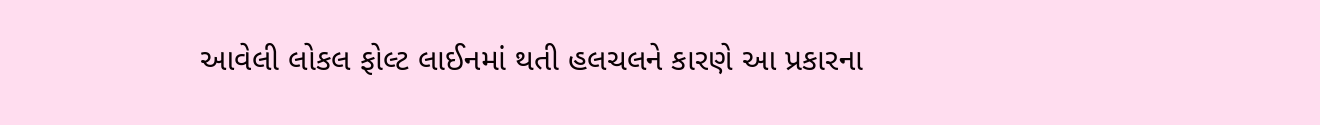આવેલી લોકલ ફોલ્ટ લાઈનમાં થતી હલચલને કારણે આ પ્રકારના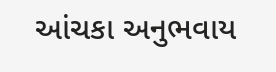આંચકા અનુભવાય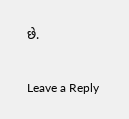છે.

Leave a Reply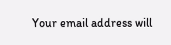Your email address will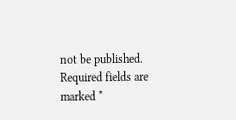not be published. Required fields are marked *